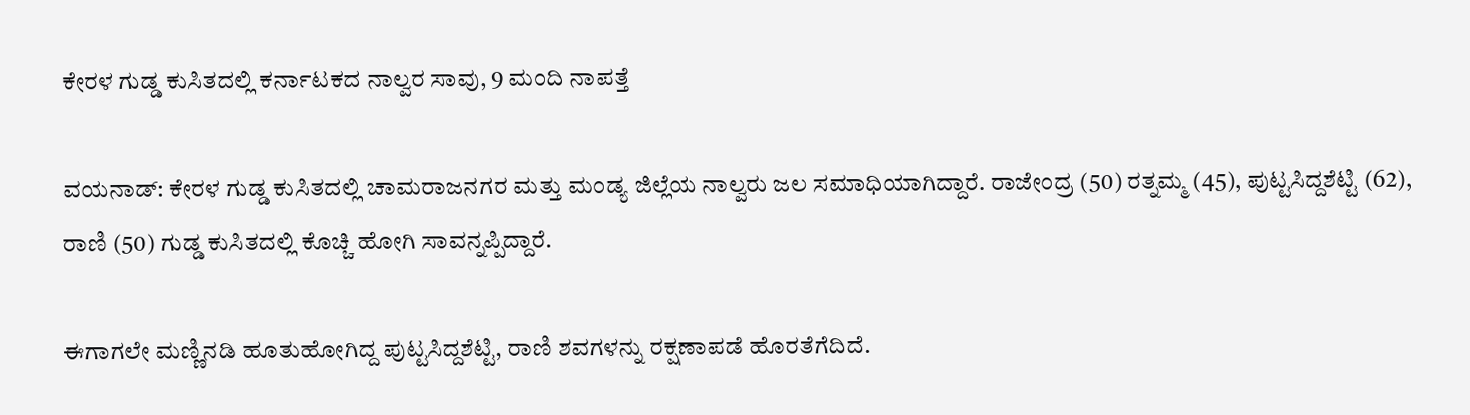ಕೇರಳ ಗುಡ್ಡ ಕುಸಿತದಲ್ಲಿ ಕರ್ನಾಟಕದ ನಾಲ್ವರ ಸಾವು, 9 ಮಂದಿ ನಾಪತ್ತೆ

ವಯನಾಡ್: ಕೇರಳ ಗುಡ್ಡ ಕುಸಿತದಲ್ಲಿ ಚಾಮರಾಜನಗರ ಮತ್ತು‌ ಮಂಡ್ಯ ಜಿಲ್ಲೆಯ ನಾಲ್ವರು ಜಲ ಸಮಾಧಿಯಾಗಿದ್ದಾರೆ. ರಾಜೇಂದ್ರ (50) ರತ್ನಮ್ಮ (45), ಪುಟ್ಟಸಿದ್ದಶೆಟ್ಟಿ (62), ರಾಣಿ (50) ಗುಡ್ಡ ಕುಸಿತದಲ್ಲಿ ಕೊಚ್ಚಿ ಹೋಗಿ ಸಾವನ್ನಪ್ಪಿದ್ದಾರೆ.

ಈಗಾಗಲೇ ಮಣ್ಣಿನಡಿ ಹೂತುಹೋಗಿದ್ದ ಪುಟ್ಟಸಿದ್ದಶೆಟ್ಟಿ, ರಾಣಿ ಶವಗಳನ್ನು ರಕ್ಷಣಾಪಡೆ ಹೊರತೆಗೆದಿದೆ.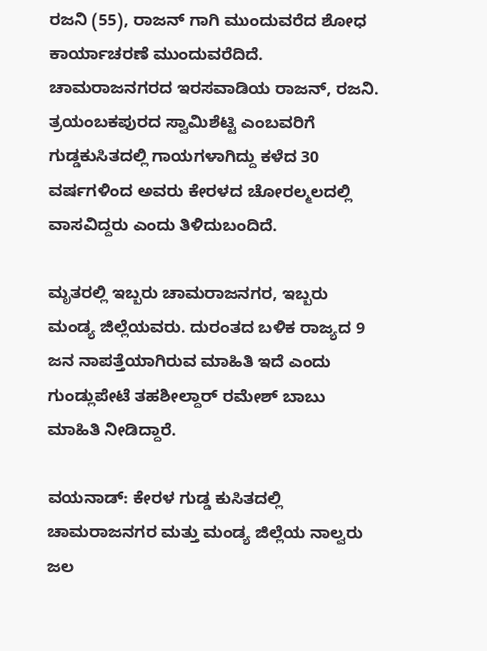ರಜನಿ (55), ರಾಜನ್ ಗಾಗಿ ಮುಂದುವರೆದ ಶೋಧ ಕಾರ್ಯಾಚರಣೆ ಮುಂದುವರೆದಿದೆ. ಚಾಮರಾಜನಗರದ ಇರಸವಾಡಿಯ ರಾಜನ್, ರಜನಿ. ತ್ರಯಂಬಕಪುರದ ಸ್ವಾಮಿಶೆಟ್ಟಿ ಎಂಬವರಿಗೆ ಗುಡ್ಡಕುಸಿತದಲ್ಲಿ ಗಾಯಗಳಾಗಿದ್ದು ಕಳೆದ 30 ವರ್ಷಗಳಿಂದ ಅವರು ಕೇರಳದ ಚೋರಲ್ಮಲದಲ್ಲಿ ವಾಸವಿದ್ದರು ಎಂದು ತಿಳಿದುಬಂದಿದೆ.

ಮೃತರಲ್ಲಿ ಇಬ್ಬರು ಚಾಮರಾಜನಗರ, ಇಬ್ಬರು ಮಂಡ್ಯ ಜಿಲ್ಲೆಯವರು. ದುರಂತದ ಬಳಿಕ ರಾಜ್ಯದ 9 ಜನ ನಾಪತ್ತೆಯಾಗಿರುವ ಮಾಹಿತಿ ಇದೆ ಎಂದು ಗುಂಡ್ಲುಪೇಟೆ ತಹಶೀಲ್ದಾರ್ ರಮೇಶ್ ಬಾಬು ಮಾಹಿತಿ ನೀಡಿದ್ದಾರೆ.

ವಯನಾಡ್: ಕೇರಳ ಗುಡ್ಡ ಕುಸಿತದಲ್ಲಿ ಚಾಮರಾಜನಗರ ಮತ್ತು‌ ಮಂಡ್ಯ ಜಿಲ್ಲೆಯ ನಾಲ್ವರು ಜಲ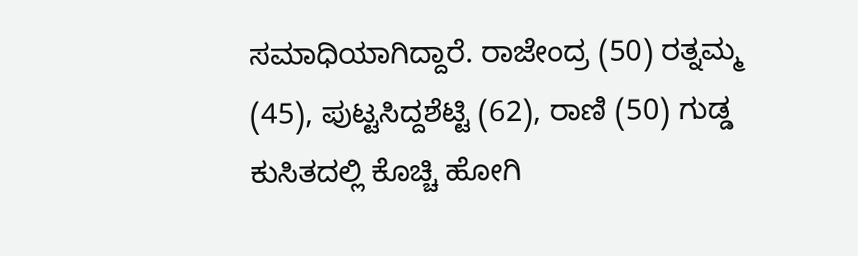ಸಮಾಧಿಯಾಗಿದ್ದಾರೆ. ರಾಜೇಂದ್ರ (50) ರತ್ನಮ್ಮ (45), ಪುಟ್ಟಸಿದ್ದಶೆಟ್ಟಿ (62), ರಾಣಿ (50) ಗುಡ್ಡ ಕುಸಿತದಲ್ಲಿ ಕೊಚ್ಚಿ ಹೋಗಿ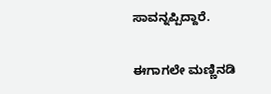ಸಾವನ್ನಪ್ಪಿದ್ದಾರೆ.

ಈಗಾಗಲೇ ಮಣ್ಣಿನಡಿ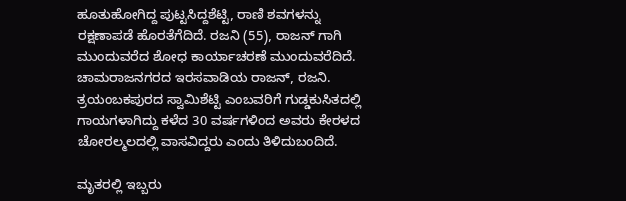ಹೂತುಹೋಗಿದ್ದ ಪುಟ್ಟಸಿದ್ದಶೆಟ್ಟಿ, ರಾಣಿ ಶವಗಳನ್ನು ರಕ್ಷಣಾಪಡೆ ಹೊರತೆಗೆದಿದೆ. ರಜನಿ (55), ರಾಜನ್ ಗಾಗಿ ಮುಂದುವರೆದ ಶೋಧ ಕಾರ್ಯಾಚರಣೆ ಮುಂದುವರೆದಿದೆ. ಚಾಮರಾಜನಗರದ ಇರಸವಾಡಿಯ ರಾಜನ್, ರಜನಿ. ತ್ರಯಂಬಕಪುರದ ಸ್ವಾಮಿಶೆಟ್ಟಿ ಎಂಬವರಿಗೆ ಗುಡ್ಡಕುಸಿತದಲ್ಲಿ ಗಾಯಗಳಾಗಿದ್ದು ಕಳೆದ 30 ವರ್ಷಗಳಿಂದ ಅವರು ಕೇರಳದ ಚೋರಲ್ಮಲದಲ್ಲಿ ವಾಸವಿದ್ದರು ಎಂದು ತಿಳಿದುಬಂದಿದೆ.

ಮೃತರಲ್ಲಿ ಇಬ್ಬರು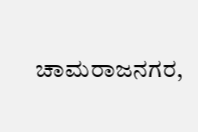ಚಾಮರಾಜನಗರ,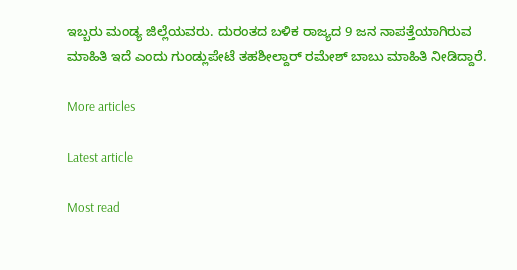ಇಬ್ಬರು ಮಂಡ್ಯ ಜಿಲ್ಲೆಯವರು. ದುರಂತದ ಬಳಿಕ ರಾಜ್ಯದ 9 ಜನ ನಾಪತ್ತೆಯಾಗಿರುವ ಮಾಹಿತಿ ಇದೆ ಎಂದು ಗುಂಡ್ಲುಪೇಟೆ ತಹಶೀಲ್ದಾರ್ ರಮೇಶ್ ಬಾಬು ಮಾಹಿತಿ ನೀಡಿದ್ದಾರೆ.

More articles

Latest article

Most read